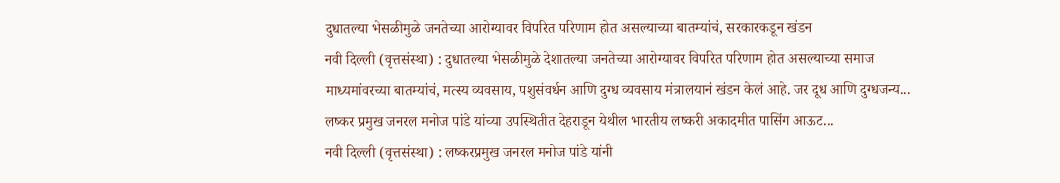दुधातल्या भेसळीमुळे जनतेच्या आरोग्यावर विपरित परिणाम होत असल्याच्या बातम्यांचं, सरकारकडून खंडन
नवी दिल्ली (वृत्तसंस्था) : दुधातल्या भेसळीमुळे देशातल्या जनतेच्या आरोग्यावर विपरित परिणाम होत असल्याच्या समाज माध्यमांवरच्या बातम्यांचं, मत्स्य व्यवसाय, पशुसंवर्धन आणि दुग्ध व्यवसाय मंत्रालयानं खंडन केलं आहे. जर दूध आणि दुग्धजन्य...
लष्कर प्रमुख जनरल मनोज पांडे यांच्या उपस्थितीत देहराडून येथील भारतीय लष्करी अकादमीत पासिंग आऊट...
नवी दिल्ली (वृत्तसंस्था) : लष्करप्रमुख जनरल मनोज पांडे यांनी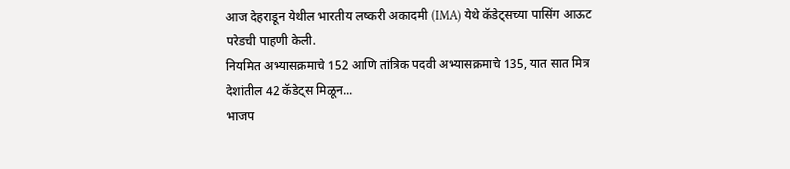आज देहराडून येथील भारतीय लष्करी अकादमी (IMA) येथे कॅडेट्सच्या पासिंग आऊट परेडची पाहणी केली.
नियमित अभ्यासक्रमाचे 152 आणि तांत्रिक पदवी अभ्यासक्रमाचे 135, यात सात मित्र देशांतील 42 कॅडेट्स मिळून...
भाजप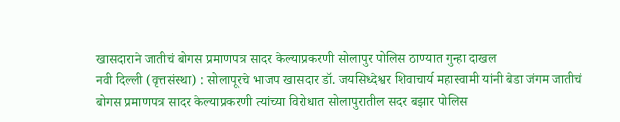खासदाराने जातीचं बोगस प्रमाणपत्र सादर केल्याप्रकरणी सोलापुर पोलिस ठाण्यात गुन्हा दाखल
नवी दिल्ली (वृत्तसंस्था) : सोलापूरचे भाजप खासदार डॉ. जयसिध्देश्वर शिवाचार्य महास्वामी यांनी बेडा जंगम जातीचं बोगस प्रमाणपत्र सादर केल्याप्रकरणी त्यांच्या विरोधात सोलापुरातील सदर बझार पोलिस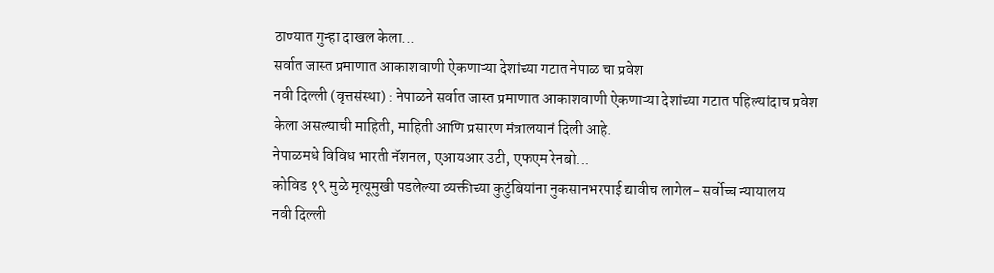ठाण्यात गुन्हा दाखल केला...
सर्वात जास्त प्रमाणात आकाशवाणी ऐकणाऱ्या देशांच्या गटात नेपाळ चा प्रवेश
नवी दिल्ली (वृत्तसंस्था) : नेपाळने सर्वात जास्त प्रमाणात आकाशवाणी ऐकणाऱ्या देशांच्या गटात पहिल्यांदाच प्रवेश केला असल्याची माहिती, माहिती आणि प्रसारण मंत्रालयानं दिली आहे.
नेपाळमधे विविध भारती नॅशनल, एआयआर उटी, एफएम रेनबो...
कोविड १९ मुळे मृत्यूमुखी पडलेल्या व्यक्तीच्या कुटुंबियांना नुकसानभरपाई द्यावीच लागेल- सर्वोच्च न्यायालय
नवी दिल्ली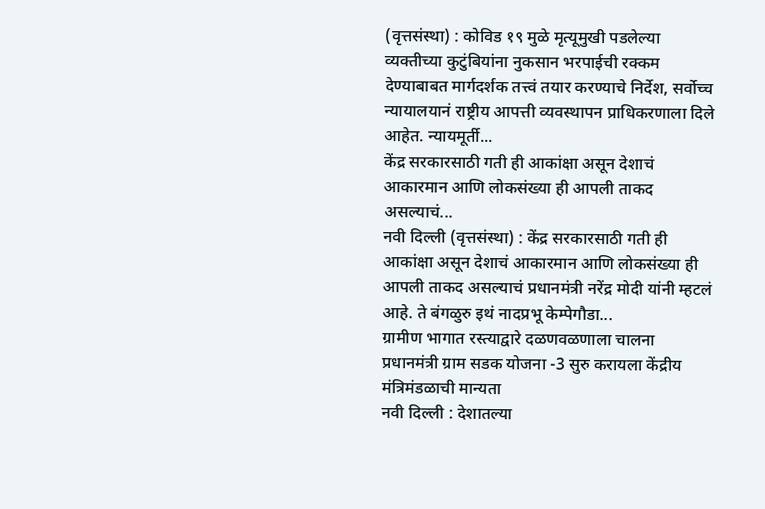(वृत्तसंस्था) : कोविड १९ मुळे मृत्यूमुखी पडलेल्या व्यक्तीच्या कुटुंबियांना नुकसान भरपाईची रक्कम देण्याबाबत मार्गदर्शक तत्त्वं तयार करण्याचे निर्देश, सर्वोच्च न्यायालयानं राष्ट्रीय आपत्ती व्यवस्थापन प्राधिकरणाला दिले आहेत. न्यायमूर्ती...
केंद्र सरकारसाठी गती ही आकांक्षा असून देशाचं आकारमान आणि लोकसंख्या ही आपली ताकद असल्याचं...
नवी दिल्ली (वृत्तसंस्था) : केंद्र सरकारसाठी गती ही आकांक्षा असून देशाचं आकारमान आणि लोकसंख्या ही आपली ताकद असल्याचं प्रधानमंत्री नरेंद्र मोदी यांनी म्हटलं आहे. ते बंगळुरु इथं नादप्रभू केम्पेगौडा...
ग्रामीण भागात रस्त्याद्वारे दळणवळणाला चालना
प्रधानमंत्री ग्राम सडक योजना -3 सुरु करायला केंद्रीय मंत्रिमंडळाची मान्यता
नवी दिल्ली : देशातल्या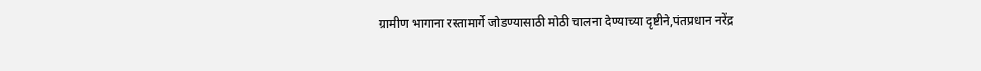ग्रामीण भागाना रस्तामार्गे जोडण्यासाठी मोठी चालना देण्याच्या दृष्टीने,पंतप्रधान नरेंद्र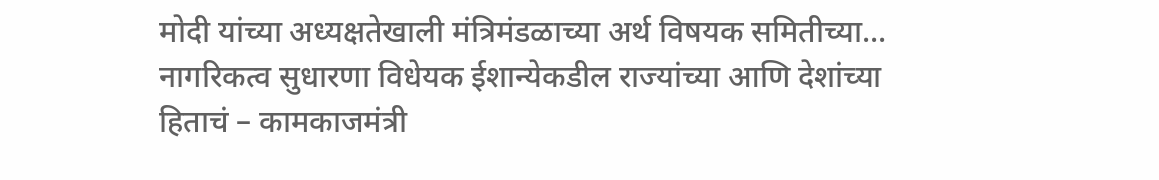मोदी यांच्या अध्यक्षतेखाली मंत्रिमंडळाच्या अर्थ विषयक समितीच्या...
नागरिकत्व सुधारणा विधेयक ईशान्येकडील राज्यांच्या आणि देशांच्या हिताचं – कामकाजमंत्री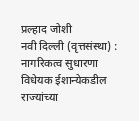प्रल्हाद जोशी
नवी दिल्ली (वृत्तसंस्था) : नागरिकत्व सुधारणा विधेयक ईशान्येकडील राज्यांच्या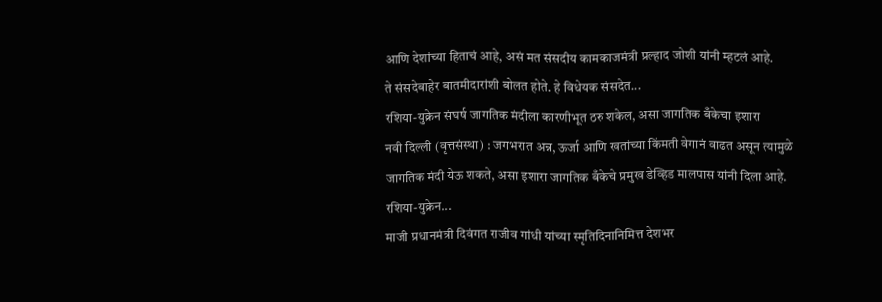आणि देशांच्या हिताचं आहे, असं मत संसदीय कामकाजमंत्री प्रल्हाद जोशी यांनी म्हटलं आहे.
ते संसदेबाहेर बातमीदारांशी बोलत होते. हे विधेयक संसदेत...
रशिया-युक्रेन संघर्ष जागतिक मंदीला कारणीभूत ठरु शकेल, असा जागतिक बँकेचा इशारा
नवी दिल्ली (वृत्तसंस्था) : जगभरात अन्न, ऊर्जा आणि खतांच्या किंमती वेगानं वाढत असून त्यामुळे जागतिक मंदी येऊ शकते, असा इशारा जागतिक बँकेचे प्रमुख डेव्हिड मालपास यांनी दिला आहे. रशिया-युक्रेन...
माजी प्रधानमंत्री दिवंगत राजीव गांधी यांच्या स्मृतिदिनानिमित्त देशभर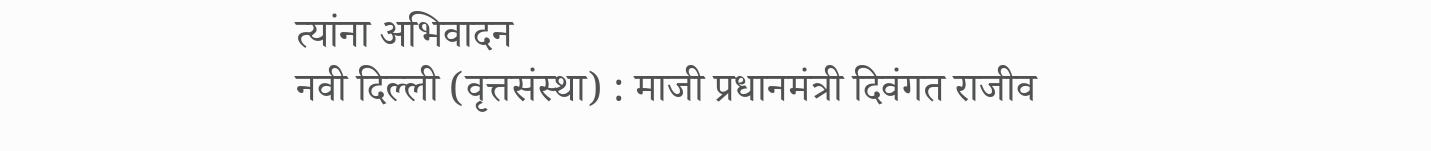त्यांना अभिवादन
नवी दिल्ली (वृत्तसंस्था) : माजी प्रधानमंत्री दिवंगत राजीव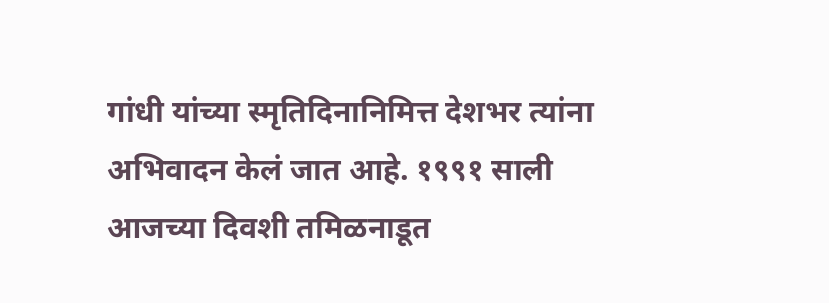गांधी यांच्या स्मृतिदिनानिमित्त देशभर त्यांना अभिवादन केलं जात आहे. १९९१ साली आजच्या दिवशी तमिळनाडूत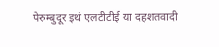पेरुम्बुदूर इथं एलटीटीई या दहशतवादी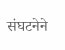संघटनेने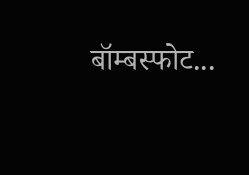बॉम्बस्फोट...